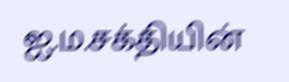ஐ.ம.சக்தியின்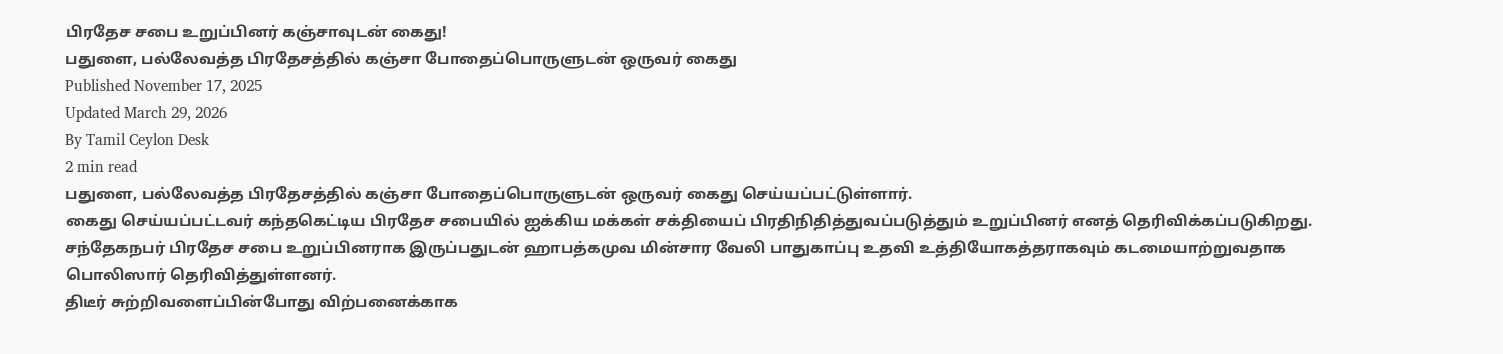பிரதேச சபை உறுப்பினர் கஞ்சாவுடன் கைது!
பதுளை, பல்லேவத்த பிரதேசத்தில் கஞ்சா போதைப்பொருளுடன் ஒருவர் கைது
Published November 17, 2025
Updated March 29, 2026
By Tamil Ceylon Desk
2 min read
பதுளை, பல்லேவத்த பிரதேசத்தில் கஞ்சா போதைப்பொருளுடன் ஒருவர் கைது செய்யப்பட்டுள்ளார்.
கைது செய்யப்பட்டவர் கந்தகெட்டிய பிரதேச சபையில் ஐக்கிய மக்கள் சக்தியைப் பிரதிநிதித்துவப்படுத்தும் உறுப்பினர் எனத் தெரிவிக்கப்படுகிறது.
சந்தேகநபர் பிரதேச சபை உறுப்பினராக இருப்பதுடன் ஹாபத்கமுவ மின்சார வேலி பாதுகாப்பு உதவி உத்தியோகத்தராகவும் கடமையாற்றுவதாக பொலிஸார் தெரிவித்துள்ளனர்.
திடீர் சுற்றிவளைப்பின்போது விற்பனைக்காக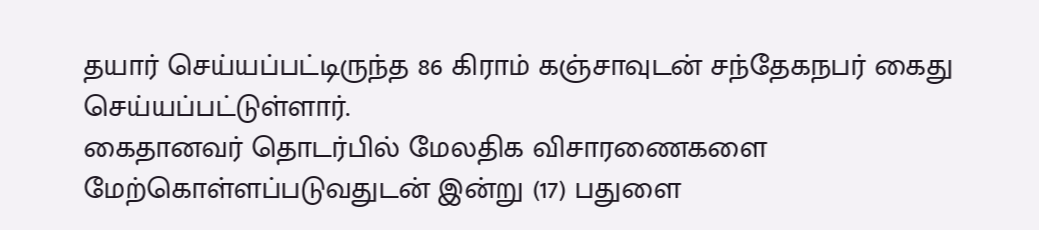தயார் செய்யப்பட்டிருந்த 86 கிராம் கஞ்சாவுடன் சந்தேகநபர் கைது செய்யப்பட்டுள்ளார்.
கைதானவர் தொடர்பில் மேலதிக விசாரணைகளை மேற்கொள்ளப்படுவதுடன் இன்று (17) பதுளை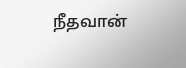நீதவான்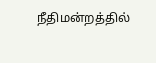நீதிமன்றத்தில்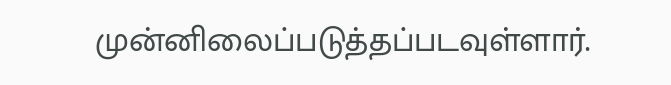முன்னிலைப்படுத்தப்படவுள்ளார்.